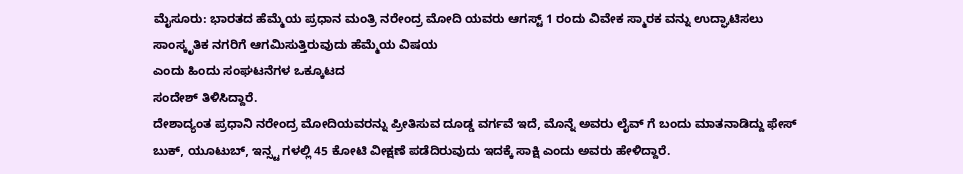ಮೈಸೂರು: ಭಾರತದ ಹೆಮ್ಮೆಯ ಪ್ರಧಾನ ಮಂತ್ರಿ ನರೇಂದ್ರ ಮೋದಿ ಯವರು ಆಗಸ್ಟ್ 1 ರಂದು ವಿವೇಕ ಸ್ಮಾರಕ ವನ್ನು ಉದ್ಘಾಟಿಸಲು ಸಾಂಸ್ಕೃತಿಕ ನಗರಿಗೆ ಆಗಮಿಸುತ್ತಿರುವುದು ಹೆಮ್ಮೆಯ ವಿಷಯ
ಎಂದು ಹಿಂದು ಸಂಘಟನೆಗಳ ಒಕ್ಕೂಟದ
ಸಂದೇಶ್ ತಿಳಿಸಿದ್ದಾರೆ.
ದೇಶಾದ್ಯಂತ ಪ್ರಧಾನಿ ನರೇಂದ್ರ ಮೋದಿಯವರನ್ನು ಪ್ರೀತಿಸುವ ದೂಡ್ಡ ವರ್ಗವೆ ಇದೆ, ಮೊನ್ನೆ ಅವರು ಲೈವ್ ಗೆ ಬಂದು ಮಾತನಾಡಿದ್ದು ಫೇಸ್ ಬುಕ್, ಯೂಟುಬ್, ಇನ್ಸ್ಟ ಗಳಲ್ಲಿ 45 ಕೋಟಿ ವೀಕ್ಷಣೆ ಪಡೆದಿರುವುದು ಇದಕ್ಕೆ ಸಾಕ್ಷಿ ಎಂದು ಅವರು ಹೇಳಿದ್ದಾರೆ.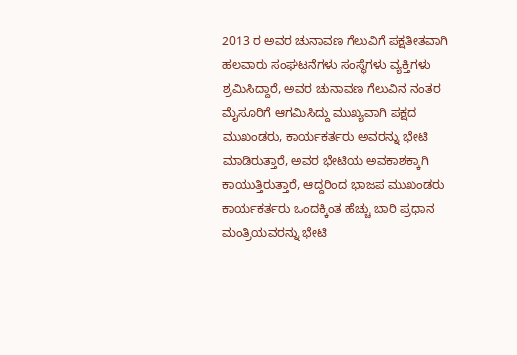2013 ರ ಅವರ ಚುನಾವಣ ಗೆಲುವಿಗೆ ಪಕ್ಷತೀತವಾಗಿ ಹಲವಾರು ಸಂಘಟನೆಗಳು ಸಂಸ್ಥೆಗಳು ವ್ಯಕ್ತಿಗಳು ಶ್ರಮಿಸಿದ್ದಾರೆ, ಅವರ ಚುನಾವಣ ಗೆಲುವಿನ ನಂತರ ಮೈಸೂರಿಗೆ ಆಗಮಿಸಿದ್ದು ಮುಖ್ಯವಾಗಿ ಪಕ್ಷದ ಮುಖಂಡರು, ಕಾರ್ಯಕರ್ತರು ಅವರನ್ನು ಭೇಟಿ ಮಾಡಿರುತ್ತಾರೆ, ಅವರ ಭೇಟಿಯ ಅವಕಾಶಕ್ಕಾಗಿ ಕಾಯುತ್ತಿರುತ್ತಾರೆ, ಆದ್ದರಿಂದ ಭಾಜಪ ಮುಖಂಡರು ಕಾರ್ಯಕರ್ತರು ಒಂದಕ್ಕಿಂತ ಹೆಚ್ಚು ಬಾರಿ ಪ್ರಧಾನ ಮಂತ್ರಿಯವರನ್ನು ಭೇಟಿ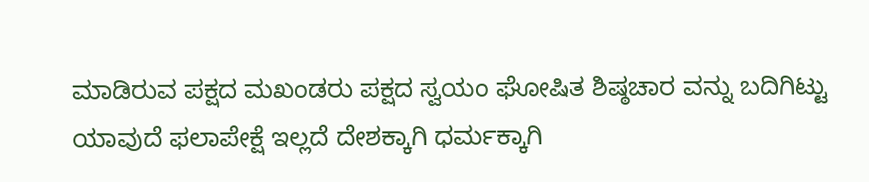ಮಾಡಿರುವ ಪಕ್ಷದ ಮಖಂಡರು ಪಕ್ಷದ ಸ್ವಯಂ ಘೋಷಿತ ಶಿಷ್ಠಚಾರ ವನ್ನು ಬದಿಗಿಟ್ಟು ಯಾವುದೆ ಫಲಾಪೇಕ್ಷೆ ಇಲ್ಲದೆ ದೇಶಕ್ಕಾಗಿ ಧರ್ಮಕ್ಕಾಗಿ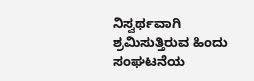ನಿಸ್ವರ್ಥವಾಗಿ ಶ್ರಮಿಸುತ್ತಿರುವ ಹಿಂದು ಸಂಘಟನೆಯ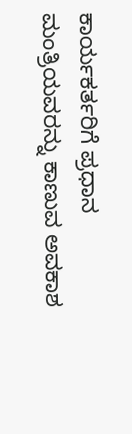ಕಾರ್ಯಕರ್ತರಿಗೆ ಪ್ರಧಾನ ಮಂತ್ರಿಯವರನ್ನು ಕಾಣುವ ಅವಕಾಶ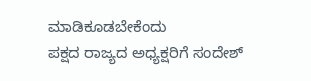ಮಾಡಿಕೂಡಬೇಕೆಂದು
ಪಕ್ಷದ ರಾಜ್ಯದ ಅಧ್ಯಕ್ಷರಿಗೆ ಸಂದೇಶ್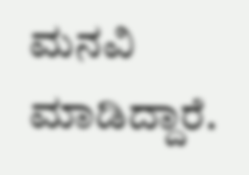ಮನವಿ ಮಾಡಿದ್ದಾರೆ.